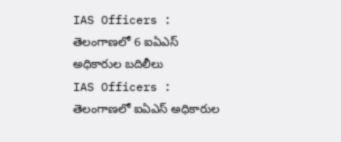IAS Officers : తెలంగాణలో 6 ఐఏఎస్ అధికారుల బదిలీలు
IAS Officers : తెలంగాణలో ఐఏఎస్ అధికారుల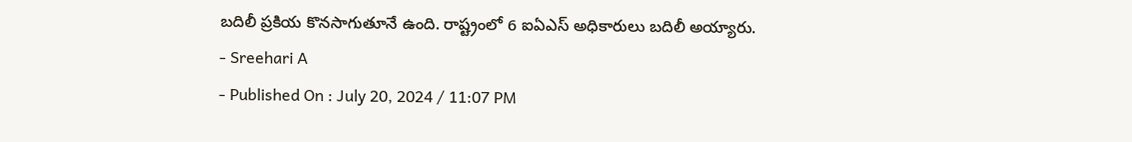బదిలీ ప్రకియ కొనసాగుతూనే ఉంది. రాష్ట్రంలో 6 ఐఏఎస్ అధికారులు బదిలీ అయ్యారు.
- Sreehari A
- Published On : July 20, 2024 / 11:07 PM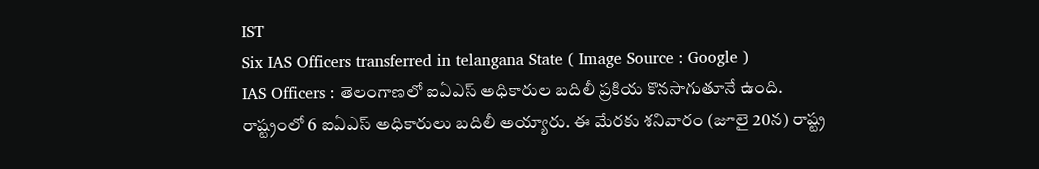IST
Six IAS Officers transferred in telangana State ( Image Source : Google )
IAS Officers : తెలంగాణలో ఐఏఎస్ అధికారుల బదిలీ ప్రకియ కొనసాగుతూనే ఉంది. రాష్ట్రంలో 6 ఐఏఎస్ అధికారులు బదిలీ అయ్యారు. ఈ మేరకు శనివారం (జూలై 20న) రాష్ట్ర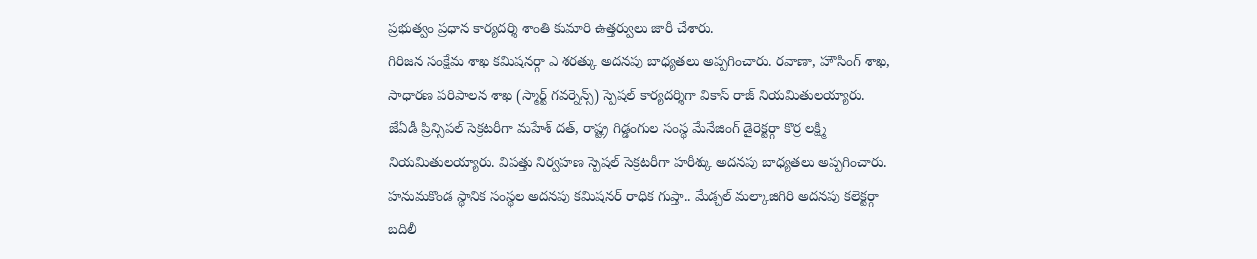ప్రభుత్వం ప్రధాన కార్యదర్శి శాంతి కుమారి ఉత్తర్వులు జారీ చేశారు.
గిరిజన సంక్షేమ శాఖ కమిషనర్గా ఎ శరత్కు అదనపు బాధ్యతలు అప్పగించారు. రవాణా, హౌసింగ్ శాఖ, సాధారణ పరిపాలన శాఖ (స్మార్ట్ గవర్నెన్స్) స్పెషల్ కార్యదర్శిగా వికాస్ రాజ్ నియమితులయ్యారు.
జేఏడీ ప్రిన్సిపల్ సెక్రటరీగా మహేశ్ దత్, రాష్ట్ర గిడ్డంగుల సంస్థ మేనేజింగ్ డైరెక్టర్గా కొర్ర లక్ష్మి నియమితులయ్యారు. విపత్తు నిర్వహణ స్పెషల్ సెక్రటరీగా హరీశ్కు అదనపు బాధ్యతలు అప్పగించారు.
హనుమకొండ స్థానిక సంస్థల అదనపు కమిషనర్ రాధిక గుప్తా.. మేడ్చల్ మల్కాజిగిరి అదనపు కలెక్టర్గా బదిలీ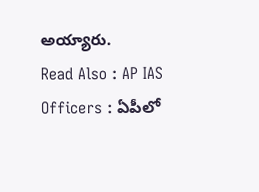అయ్యారు.
Read Also : AP IAS Officers : ఏపీలో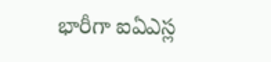భారీగా ఐఏఎస్ల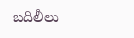బదిలీలు